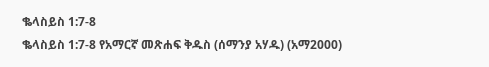ቈላስይስ 1:7-8
ቈላስይስ 1:7-8 የአማርኛ መጽሐፍ ቅዱስ (ሰማንያ አሃዱ) (አማ2000)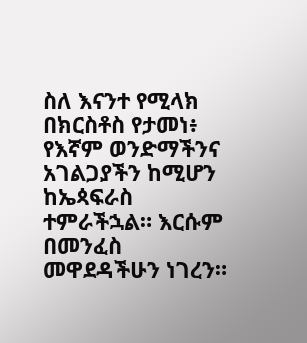ስለ እናንተ የሚላክ በክርስቶስ የታመነ፥ የእኛም ወንድማችንና አገልጋያችን ከሚሆን ከኤጳፍራስ ተምራችኋል። እርሱም በመንፈስ መዋደዳችሁን ነገረን።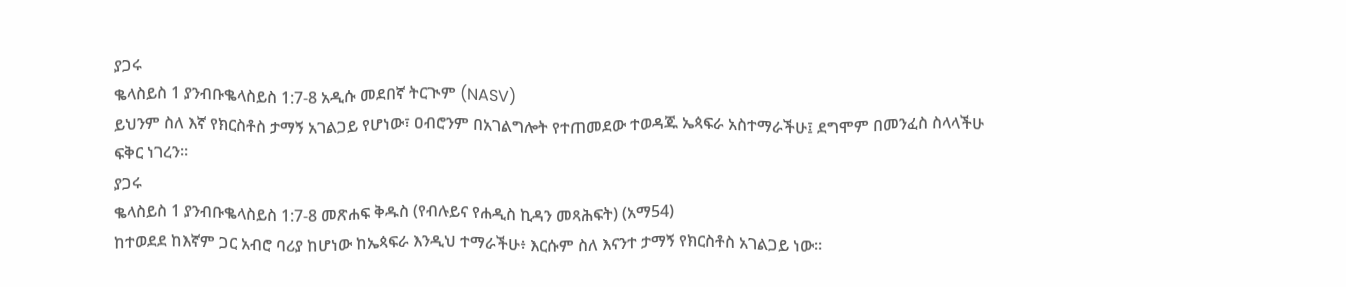ያጋሩ
ቈላስይስ 1 ያንብቡቈላስይስ 1:7-8 አዲሱ መደበኛ ትርጒም (NASV)
ይህንም ስለ እኛ የክርስቶስ ታማኝ አገልጋይ የሆነው፣ ዐብሮንም በአገልግሎት የተጠመደው ተወዳጁ ኤጳፍራ አስተማራችሁ፤ ደግሞም በመንፈስ ስላላችሁ ፍቅር ነገረን።
ያጋሩ
ቈላስይስ 1 ያንብቡቈላስይስ 1:7-8 መጽሐፍ ቅዱስ (የብሉይና የሐዲስ ኪዳን መጻሕፍት) (አማ54)
ከተወደደ ከእኛም ጋር አብሮ ባሪያ ከሆነው ከኤጳፍራ እንዲህ ተማራችሁ፥ እርሱም ስለ እናንተ ታማኝ የክርስቶስ አገልጋይ ነው።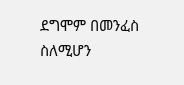ደግሞም በመንፈስ ስለሚሆን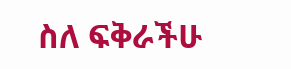ስለ ፍቅራችሁ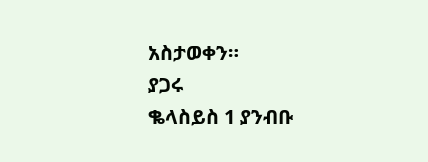አስታወቀን።
ያጋሩ
ቈላስይስ 1 ያንብቡ